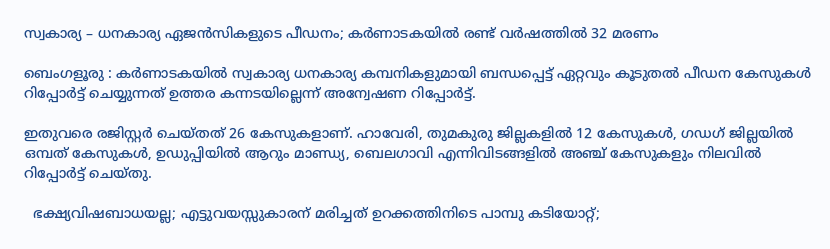സ്വകാര്യ – ധനകാര്യ ഏജൻസികളുടെ പീഡനം; കർണാടകയിൽ രണ്ട് വർഷത്തിൽ 32 മരണം

ബെംഗളൂരു : കർണാടകയിൽ സ്വകാര്യ ധനകാര്യ കമ്പനികളുമായി ബന്ധപ്പെട്ട് ഏറ്റവും കൂടുതൽ പീഡന കേസുകൾ റിപ്പോർട്ട് ചെയ്യുന്നത് ഉത്തര കന്നടയില്ലെന്ന് അന്വേഷണ റിപ്പോർട്ട്.

ഇതുവരെ രജിസ്റ്റർ ചെയ്‌തത്‌ 26 കേസുകളാണ്. ഹാവേരി, തുമകുരു ജില്ലകളിൽ 12 കേസുകൾ, ഗഡഗ് ജില്ലയിൽ ഒമ്പത് കേസുകൾ, ഉഡുപ്പിയിൽ ആറും മാണ്ഡ്യ, ബെലഗാവി എന്നിവിടങ്ങളിൽ അഞ്ച് കേസുകളും നിലവിൽ റിപ്പോർട്ട് ചെയ്‌തു.

  ഭക്ഷ്യവിഷബാധയല്ല; എട്ടുവയസ്സുകാരന് മരിച്ചത് ഉറക്കത്തിനിടെ പാമ്പു കടിയോറ്റ്;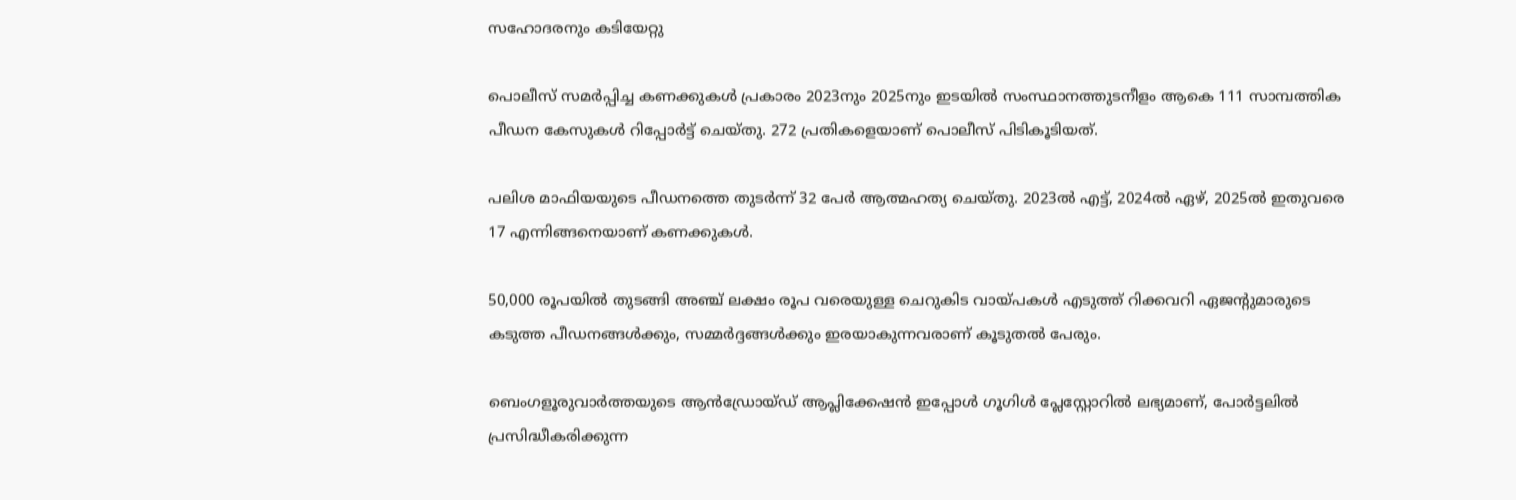സഹോദരനും കടിയേറ്റു

പൊലീസ് സമർപ്പിച്ച കണക്കുകൾ പ്രകാരം 2023നും 2025നും ഇടയിൽ സംസ്ഥാനത്തുടനീളം ആകെ 111 സാമ്പത്തിക പീഡന കേസുകൾ റിപ്പോർട്ട് ചെയ്‌തു. 272 പ്രതികളെയാണ്‌ പൊലീസ് പിടികൂടിയത്.

പലിശ മാഫിയയുടെ പീഡനത്തെ തുടർന്ന് 32 പേർ ആത്മഹത്യ ചെയ്‌തു. 2023ൽ എട്ട്, 2024ൽ ഏഴ്, 2025ൽ ഇതുവരെ 17 എന്നിങ്ങനെയാണ് കണക്കുകൾ.

50,000 രൂപയിൽ തുടങ്ങി അഞ്ച് ലക്ഷം രൂപ വരെയുള്ള ചെറുകിട വായ്പകൾ എടുത്ത് റിക്കവറി ഏജന്റുമാരുടെ കടുത്ത പീഡനങ്ങൾക്കും, സമ്മർദ്ദങ്ങൾക്കും ഇരയാകുന്നവരാണ് കൂടുതൽ പേരും.

ബെംഗളൂരുവാർത്തയുടെ ആൻഡ്രോയ്ഡ് ആപ്ലിക്കേഷൻ ഇപ്പോൾ ഗൂഗിൾ പ്ലേസ്റ്റോറിൽ ലഭ്യമാണ്, പോർട്ടലിൽ പ്രസിദ്ധീകരിക്കുന്ന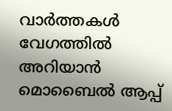വാർത്തകൾ വേഗത്തിൽ അറിയാൻ മൊബൈൽ ആപ്പ്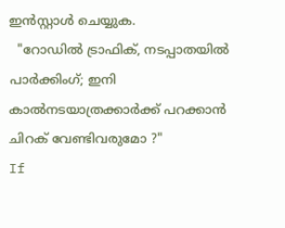ഇൻസ്റ്റാൾ ചെയ്യുക.
  "റോഡിൽ ട്രാഫിക്, നടപ്പാതയിൽ പാർക്കിംഗ്; ഇനി കാൽനടയാത്രക്കാർക്ക് പറക്കാൻ ചിറക് വേണ്ടിവരുമോ ?"
If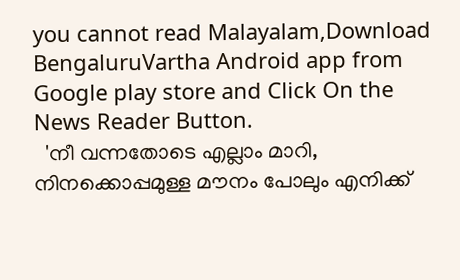you cannot read Malayalam,Download BengaluruVartha Android app from Google play store and Click On the News Reader Button.
  'നീ വന്നതോടെ എല്ലാം മാറി, നിനക്കൊപ്പമുള്ള മൗനം പോലും എനിക്ക്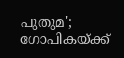പുതുമ'; ഗോപികയ്ക്ക്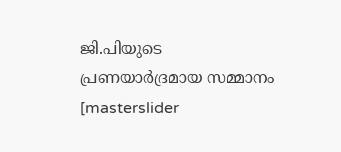ജി.പിയുടെ പ്രണയാർദ്രമായ സമ്മാനം
[masterslider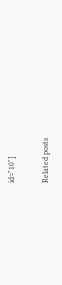id="10"]

Related posts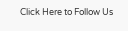Click Here to Follow Us